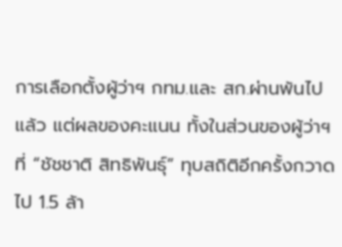การเลือกตั้งผู้ว่าฯ กทม.และ สก.ผ่านพ้นไปแล้ว แต่ผลของคะแนน ทั้งในส่วนของผู้ว่าฯ ที่ “ชัชชาติ สิทธิพันธุ์” ทุบสถิติอีกครั้งกวาดไป 1.5 ล้า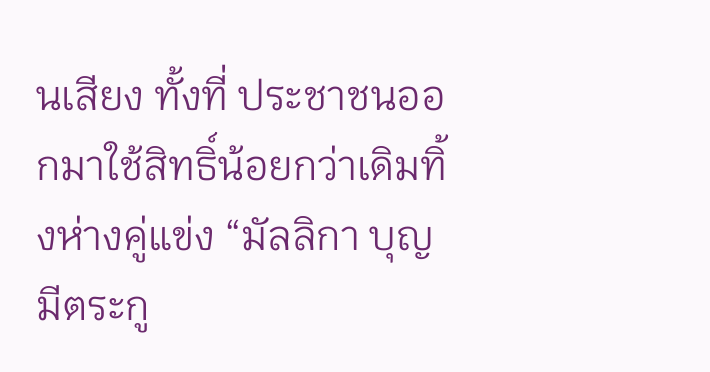นเสียง ทั้งที่ ประชาชนออกมาใช้สิทธิ์น้อยกว่าเดิมทิ้งห่างคู่แข่ง “มัลลิกา บุญมีตระกู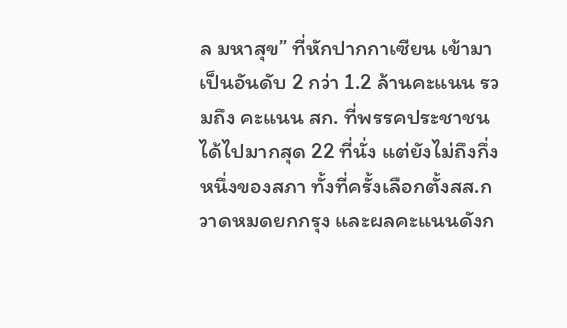ล มหาสุข” ที่หักปากกาเซียน เข้ามาเป็นอันดับ 2 กว่า 1.2 ล้านคะแนน รวมถึง คะแนน สก. ที่พรรคประชาชน ได้ไปมากสุด 22 ที่นั่ง แต่ยังไม่ถึงกึ่งหนึ่งของสภา ทั้งที่ครั้งเลือกตั้งสส.กวาดหมดยกกรุง และผลคะแนนดังก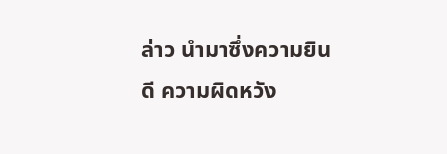ล่าว นำมาซึ่งความยินดี ความผิดหวัง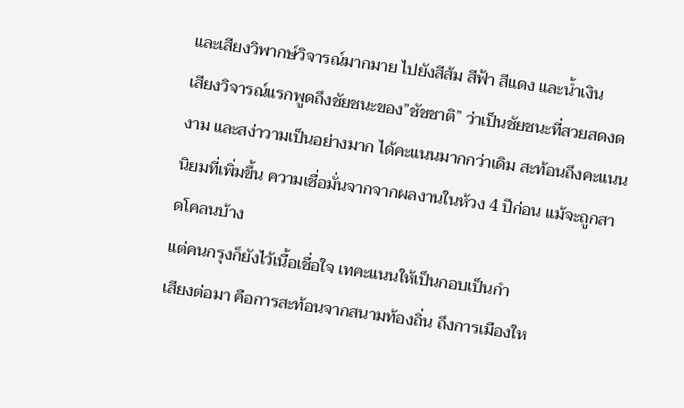และเสียงวิพากษ์วิจารณ์มากมาย ไปยังสีส้ม สีฟ้า สีแดง และน้ำเงิน
เสียงวิจารณ์แรกพูดถึงชัยชนะของ”ชัชชาติ” ว่าเป็นชัยชนะที่สวยสดงดงาม และสง่าวามเป็นอย่างมาก ได้คะแนนมากกว่าเดิม สะท้อนถึงคะแนนนิยมที่เพิ่มขึ้น ความเชื่อมั่นจากจากผลงานในห้วง 4 ปีก่อน แม้จะถูกสาดโคลนบ้าง
แต่คนกรุงก็ยังไว้เนื้อเชื่อใจ เทคะแนนให้เป็นกอบเป็นกำ
เสียงต่อมา คือการสะท้อนจากสนามท้องถิ่น ถึงการเมืองให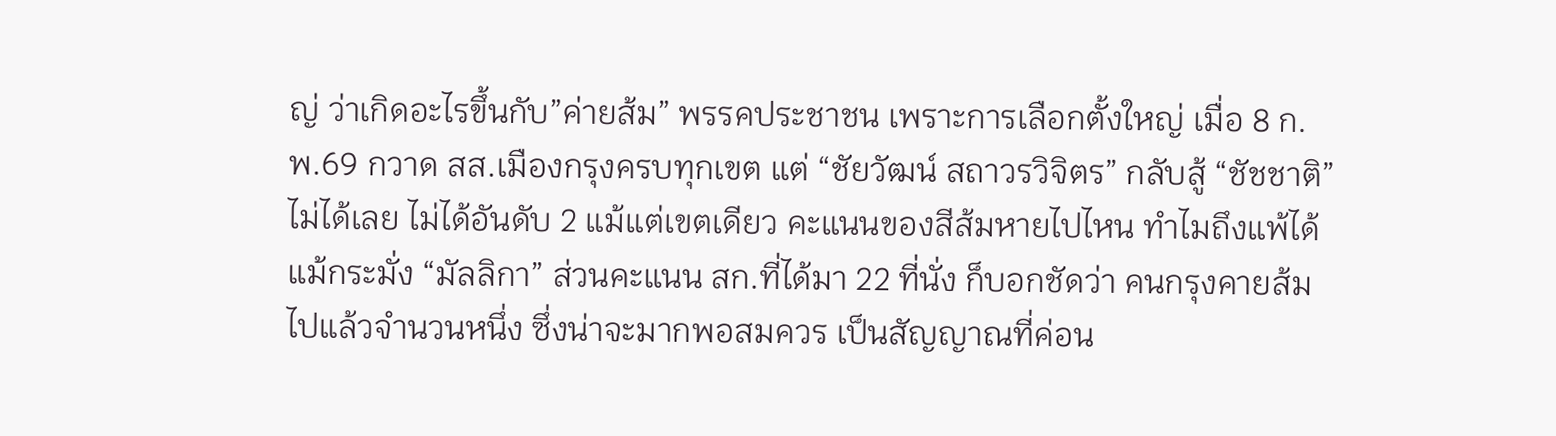ญ่ ว่าเกิดอะไรขึ้นกับ”ค่ายส้ม” พรรคประชาชน เพราะการเลือกตั้งใหญ่ เมื่อ 8 ก.พ.69 กวาด สส.เมืองกรุงครบทุกเขต แต่ “ชัยวัฒน์ สถาวรวิจิตร” กลับสู้ “ชัชชาติ”ไม่ได้เลย ไม่ได้อันดับ 2 แม้แต่เขตเดียว คะแนนของสีส้มหายไปไหน ทำไมถึงแพ้ได้แม้กระมั่ง “มัลลิกา” ส่วนคะแนน สก.ที่ได้มา 22 ที่นั่ง ก็บอกชัดว่า คนกรุงคายส้มไปแล้วจำนวนหนึ่ง ซึ่งน่าจะมากพอสมควร เป็นสัญญาณที่ค่อน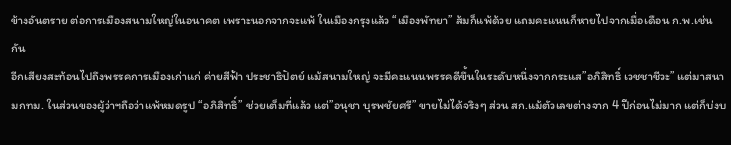ข้างอันตราย ต่อการเมืองสนามใหญ่ในอนาคต เพราะนอกจากจะแพ้ ในเมืองกรุงแล้ว “เมืองพัทยา” ส้มก็แพ้ด้วย แถมคะแนนก็หายไปจากเมื่อเดือน ก.พ.เช่นกัน
อีกเสียงสะท้อนไปถึงพรรคการเมืองเก่าแก่ ค่ายสีฟ้า ประชาธิปัตย์ แม้สนามใหญ่ จะมีคะแนนพรรคดีขึ้นในระดับหนึ่งจากกระแส”อภิสิทธิ์ เวชชาชีวะ” แต่มาสนามกทม. ในส่วนของผู้ว่าฯถือว่าแพ้หมดรูป “อภิสิทธิ์” ช่วยเต็มที่แล้ว แต่”อนุชา บุรพชัยศรี” ขายไม่ได้จริงๆ ส่วน สก.แม้ตัวเลขต่างจาก 4 ปีก่อนไม่มาก แต่ก็บ่งบ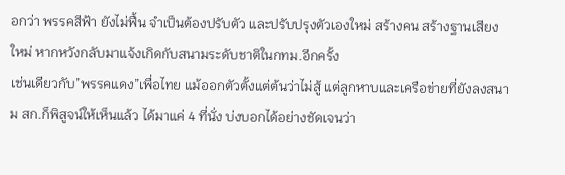อกว่า พรรคสีฟ้า ยังไม่ฟื้น จำเป็นต้องปรับตัว และปรับปรุงตัวเองใหม่ สร้างคน สร้างฐานเสียงใหม่ หากหวังกลับมาแจ้งเกิดกับสนามระดับชาติในกทม.อีกครั้ง
เช่นเดียวกับ”พรรคแดง”เพื่อไทย แม้ออกตัวตั้งแต่ต้นว่าไม่สู้ แต่ลูกหาบและเครือข่ายที่ยังลงสนาม สก.ก็พิสูจน์ให้เห็นแล้ว ได้มาแค่ 4 ที่นั่ง บ่งบอกได้อย่างชัดเจนว่า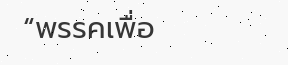“พรรคเพื่อ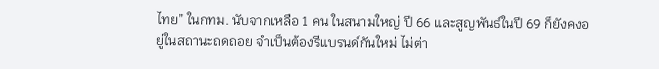ไทย” ในกทม. นับจากเหลือ 1 คน ในสนามใหญ่ ปี 66 และสูญพันธ์ในปี 69 ก็ยังคงอยู่ในสถานะถดถอย จำเป็นต้องรีแบรนด์กันใหม่ ไม่ต่า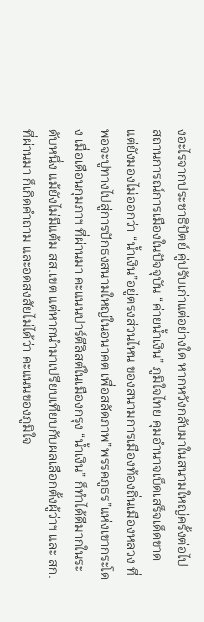งอะไรจากประชาธิปัตย์ คู่ปรับเก่าแต่อย่างใด หากหวังกลับมาในสนามใหญ่ครั้งต่อไป
สถานการณ์การเมืองในปัจจุบัน “ค่ายน้ำเงิน” ภูมิใจไทย คุมอำนาจเบ็ดเสร็จเด็ดขาด แต่ยังมองไม่ออกว่า “น้ำเงิน”อยู่ตรงส่วนไหน ของสนามการเมืองท้องถิ่นเมืองหลวง ที่พอจะปูทางไปสู่การปักธงสนามใหญ่ในอนาคต เพื่อสลัดภาพ”พรรคภูธร”แห่งเขากระโดง เมื่อเดือนกุมภาฯ ที่ผ่านมา คะแนนปาร์ตีลิสต์ในเมืองกรุง “น้ำเงิน” ก็ทำได้ดีมากในระดับหนึ่ง แม้ยังไม่มีแต้ม สส.เขต แต่หากนำมาเปรียบเทียบกับผลเลือกตั้งผู้ว่าฯ และ สก. ที่ผ่านมา ก็เกิดคำถาม และอดสงสัยไม่ได้ว่า คะแนนของภูมิใจ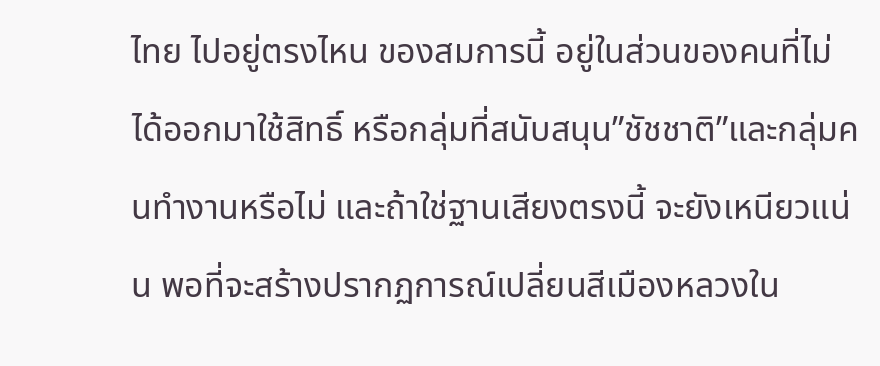ไทย ไปอยู่ตรงไหน ของสมการนี้ อยู่ในส่วนของคนที่ไม่ได้ออกมาใช้สิทธิ์ หรือกลุ่มที่สนับสนุน”ชัชชาติ”และกลุ่มคนทำงานหรือไม่ และถ้าใช่ฐานเสียงตรงนี้ จะยังเหนียวแน่น พอที่จะสร้างปรากฏการณ์เปลี่ยนสีเมืองหลวงใน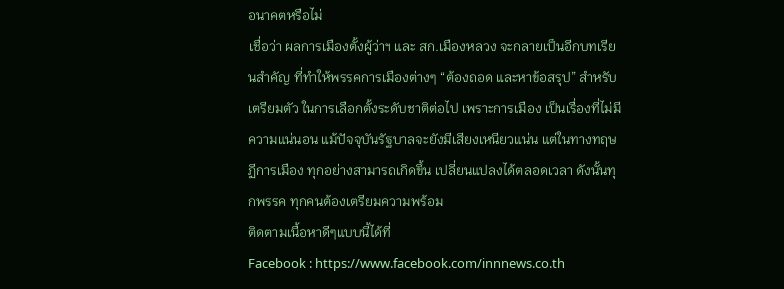อนาคตหรือไม่
เชื่อว่า ผลการเมืองตั้งผู้ว่าฯ และ สก.เมืองหลวง จะกลายเป็นอีกบทเรียนสำคัญ ที่ทำให้พรรคการเมืองต่างๆ “ต้องถอด และหาข้อสรุป” สำหรับเตรียมตัว ในการเลือกตั้งระดับชาติต่อไป เพราะการเมือง เป็นเรื่องที่ไม่มีความแน่นอน แม้ปัจจุบันรัฐบาลจะยังมีเสียงเหนียวแน่น แต่ในทางทฤษฏีการเมือง ทุกอย่างสามารถเกิดขึ้น เปลี่ยนแปลงได้ตลอดเวลา ดังนั้นทุกพรรค ทุกคนต้องเตรียมความพร้อม
ติดตามเนื้อหาดีๆแบบนี้ได้ที่
Facebook : https://www.facebook.com/innnews.co.th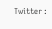Twitter :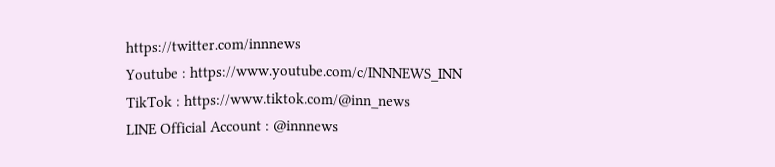https://twitter.com/innnews
Youtube : https://www.youtube.com/c/INNNEWS_INN
TikTok : https://www.tiktok.com/@inn_news
LINE Official Account : @innnews